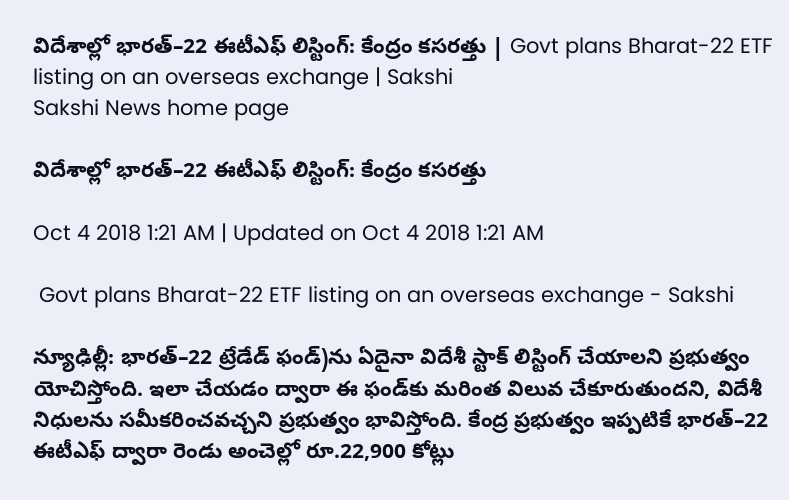విదేశాల్లో భారత్‌–22 ఈటీఎఫ్‌ లిస్టింగ్‌: కేంద్రం కసరత్తు | Govt plans Bharat-22 ETF listing on an overseas exchange | Sakshi
Sakshi News home page

విదేశాల్లో భారత్‌–22 ఈటీఎఫ్‌ లిస్టింగ్‌: కేంద్రం కసరత్తు

Oct 4 2018 1:21 AM | Updated on Oct 4 2018 1:21 AM

 Govt plans Bharat-22 ETF listing on an overseas exchange - Sakshi

న్యూఢిల్లీ: భారత్‌–22 ట్రేడేడ్‌ ఫండ్‌)ను ఏదైనా విదేశీ స్టాక్‌ లిస్టింగ్‌ చేయాలని ప్రభుత్వం యోచిస్తోంది. ఇలా చేయడం ద్వారా ఈ ఫండ్‌కు మరింత విలువ చేకూరుతుందని, విదేశీ నిధులను సమీకరించవచ్చని ప్రభుత్వం భావిస్తోంది. కేంద్ర ప్రభుత్వం ఇప్పటికే భారత్‌–22 ఈటీఎఫ్‌ ద్వారా రెండు అంచెల్లో రూ.22,900 కోట్లు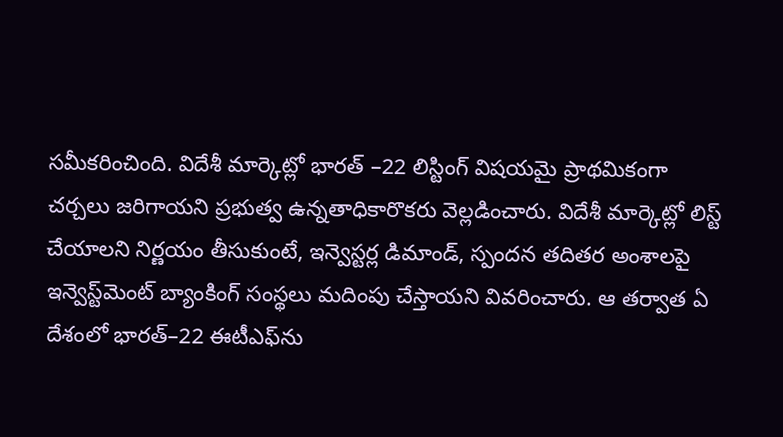సమీకరించింది. విదేశీ మార్కెట్లో భారత్‌ –22 లిస్టింగ్‌ విషయమై ప్రాథమికంగా చర్చలు జరిగాయని ప్రభుత్వ ఉన్నతాధికారొకరు వెల్లడించారు. విదేశీ మార్కెట్లో లిస్ట్‌ చేయాలని నిర్ణయం తీసుకుంటే, ఇన్వెస్టర్ల డిమాండ్, స్పందన తదితర అంశాలపై ఇన్వెస్ట్‌మెంట్‌ బ్యాంకింగ్‌ సంస్థలు మదింపు చేస్తాయని వివరించారు. ఆ తర్వాత ఏ దేశంలో భారత్‌–22 ఈటీఎఫ్‌ను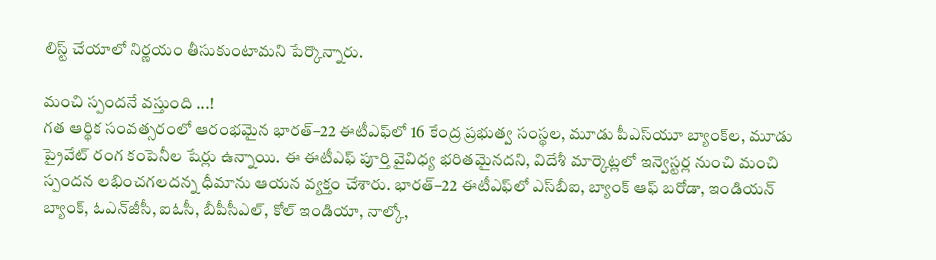లిస్ట్‌ చేయాలో నిర్ణయం తీసుకుంటామని పేర్కొన్నారు.

మంచి స్పందనే వస్తుంది ...!
గత ఆర్థిక సంవత్సరంలో ఆరంభమైన భారత్‌–22 ఈటీఎఫ్‌లో 16 కేంద్ర ప్రభుత్వ సంస్థల, మూడు పీఎస్‌యూ బ్యాంక్‌ల, మూడు ప్రైవేట్‌ రంగ కంపెనీల షేర్లు ఉన్నాయి. ఈ ఈటీఎఫ్‌ పూర్తి వైవిధ్య భరితమైనదని, విదేశీ మార్కెట్లలో ఇన్వెస్టర్ల నుంచి మంచి స్పందన లభించగలదన్న ధీమాను ఆయన వ్యక్తం చేశారు. భారత్‌–22 ఈటీఎఫ్‌లో ఎస్‌బీఐ, బ్యాంక్‌ ఆఫ్‌ బరోడా, ఇండియన్‌ బ్యాంక్, ఓఎన్‌జీసీ, ఐఓసీ, బీపీసీఎల్, కోల్‌ ఇండియా, నాల్కో,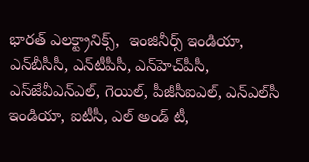భారత్‌ ఎలక్ట్రానిక్స్,  ఇంజినీర్స్‌ ఇండియా, ఎన్‌బీసీసీ, ఎన్‌టీపీసీ, ఎన్‌హెచ్‌పీసీ, ఎస్‌జేవీఎన్‌ఎల్, గెయిల్, పీజీసీఐఎల్, ఎన్‌ఎల్‌సీ ఇండియా, ఐటీసీ, ఎల్‌ అండ్‌ టీ,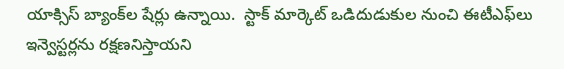యాక్సిస్‌ బ్యాంక్‌ల షేర్లు ఉన్నాయి.  స్టాక్‌ మార్కెట్‌ ఒడిదుడుకుల నుంచి ఈటీఎఫ్‌లు ఇన్వెస్టర్లను రక్షణనిస్తాయని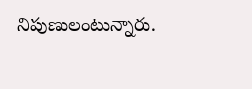నిపుణులంటున్నారు.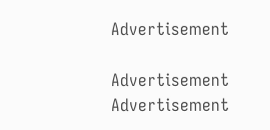Advertisement

Advertisement
Advertisement